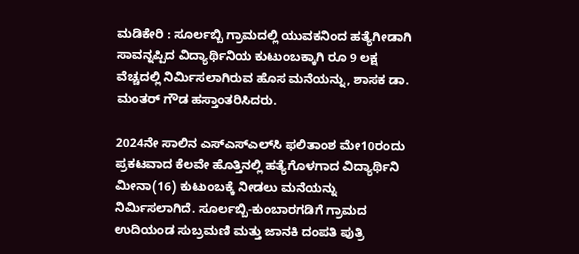ಮಡಿಕೇರಿ : ಸೂರ್ಲಬ್ಬಿ ಗ್ರಾಮದಲ್ಲಿ ಯುವಕನಿಂದ ಹತ್ಯೆಗೀಡಾಗಿ ಸಾವನ್ನಪ್ಪಿದ ವಿದ್ಯಾರ್ಥಿನಿಯ ಕುಟುಂಬಕ್ಕಾಗಿ ರೂ 9 ಲಕ್ಷ ವೆಚ್ಚದಲ್ಲಿ ನಿರ್ಮಿಸಲಾಗಿರುವ ಹೊಸ ಮನೆಯನ್ನು, ಶಾಸಕ ಡಾ. ಮಂತರ್ ಗೌಡ ಹಸ್ತಾಂತರಿಸಿದರು.

2024ನೇ ಸಾಲಿನ ಎಸ್‌ಎಸ್‌ಎಲ್‌ಸಿ ಫಲಿತಾಂಶ ಮೇ10ರಂದು ಪ್ರಕಟವಾದ ಕೆಲವೇ ಹೊತ್ತಿನಲ್ಲಿ ಹತ್ಯೆಗೊಳಗಾದ ವಿದ್ಯಾರ್ಥಿನಿ ಮೀನಾ(16) ಕುಟುಂಬಕ್ಕೆ ನೀಡಲು ಮನೆಯನ್ನು ನಿರ್ಮಿಸಲಾಗಿದೆ. ಸೂರ್ಲಬ್ಬಿ-ಕುಂಬಾರಗಡಿಗೆ ಗ್ರಾಮದ ಉದಿಯಂಡ ಸುಬ್ರಮಣಿ ಮತ್ತು ಜಾನಕಿ ದಂಪತಿ ಪುತ್ರಿ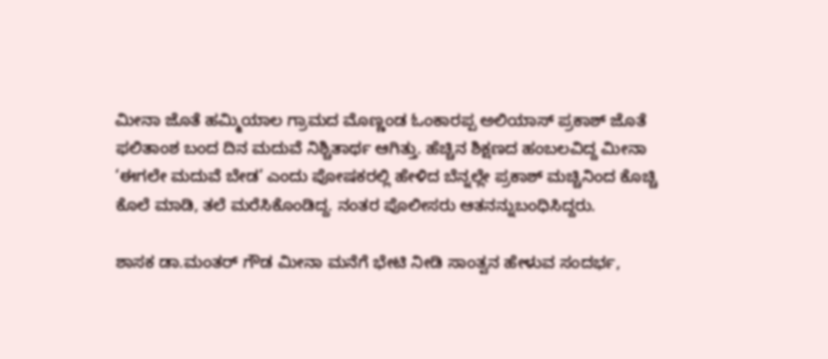ಮೀನಾ ಜೊತೆ ಹಮ್ಮಿಯಾಲ ಗ್ರಾಮದ ಮೊಣ್ಣಂಡ ಓಂಕಾರಪ್ಪ ಅಲಿಯಾಸ್ ಪ್ರಕಾಶ್‌ ಜೊತೆ ಫಲಿತಾಂಶ ಬಂದ ದಿನ ಮದುವೆ ನಿಶ್ಚಿತಾರ್ಥ ಆಗಿತ್ತು. ಹೆಚ್ಚಿನ ಶಿಕ್ಷಣದ ಹಂಬಲವಿದ್ದ ಮೀನಾ ‘ಈಗಲೇ ಮದುವೆ ಬೇಡ’ ಎಂದು ಪೋಷಕರಲ್ಲಿ ಹೇಳಿದ ಬೆನ್ನಲ್ಲೇ ಪ್ರಕಾಶ್ ಮಚ್ಚಿನಿಂದ ಕೊಚ್ಚಿ ಕೊಲೆ ಮಾಡಿ, ತಲೆ ಮರೆಸಿಕೊಂಡಿದ್ದ. ನಂತರ ಪೊಲೀಸರು ಆತನನ್ನುಬಂಧಿಸಿದ್ದರು.

ಶಾಸಕ ಡಾ.ಮಂತರ್ ಗೌಡ ಮೀನಾ ಮನೆಗೆ ಭೇಟಿ ನೀಡಿ ಸಾಂತ್ವನ ಹೇಳುವ ಸಂದರ್ಭ,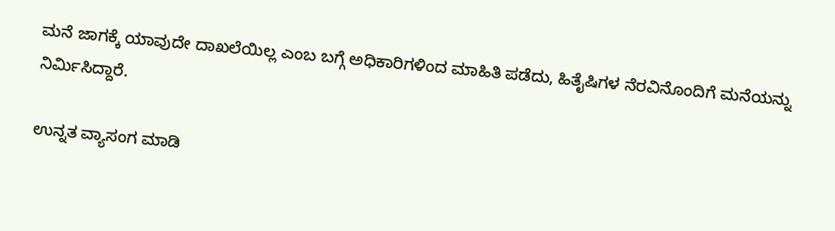ಮನೆ ಜಾಗಕ್ಕೆ ಯಾವುದೇ ದಾಖಲೆಯಿಲ್ಲ ಎಂಬ ಬಗ್ಗೆ ಅಧಿಕಾರಿಗಳಿಂದ ಮಾಹಿತಿ ಪಡೆದು, ಹಿತೈಷಿಗಳ ನೆರವಿನೊಂದಿಗೆ ಮನೆಯನ್ನು ನಿರ್ಮಿಸಿದ್ದಾರೆ.

ಉನ್ನತ ವ್ಯಾಸಂಗ ಮಾಡಿ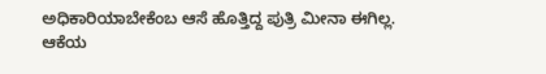ಅಧಿಕಾರಿಯಾಬೇಕೆಂಬ ಆಸೆ ಹೊತ್ತಿದ್ದ ಪುತ್ರಿ ಮೀನಾ ಈಗಿಲ್ಲ. ಆಕೆಯ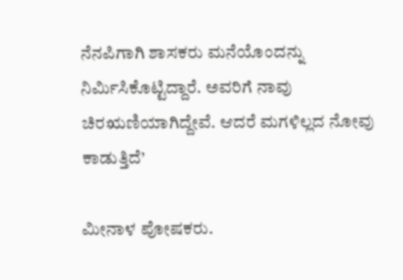ನೆನಪಿಗಾಗಿ ಶಾಸಕರು ಮನೆಯೊಂದನ್ನು ನಿರ್ಮಿಸಿಕೊಟ್ಟಿದ್ದಾರೆ. ಅವರಿಗೆ ನಾವು ಚಿರಋಣಿಯಾಗಿದ್ದೇವೆ. ಆದರೆ ಮಗಳಿಲ್ಲದ ನೋವು ಕಾಡುತ್ತಿದೆ’

ಮೀನಾಳ ಪೋಷಕರು.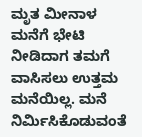ಮೃತ ಮೀನಾಳ ಮನೆಗೆ ಭೇಟಿ ನೀಡಿದಾಗ ತಮಗೆ ವಾಸಿಸಲು ಉತ್ತಮ ಮನೆಯಿಲ್ಲ. ಮನೆ ನಿರ್ಮಿಸಿಕೊಡುವಂತೆ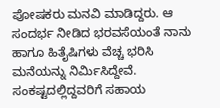ಪೋಷಕರು ಮನವಿ ಮಾಡಿದ್ದರು. ಆ ಸಂದರ್ಭ ನೀಡಿದ ಭರವಸೆಯಂತೆ ನಾನು ಹಾಗೂ ಹಿತೈಷಿಗಳು ವೆಚ್ಚ ಭರಿಸಿ ಮನೆಯನ್ನು ನಿರ್ಮಿಸಿದ್ದೇವೆ. ಸಂಕಷ್ಟದಲ್ಲಿದ್ದವರಿಗೆ ಸಹಾಯ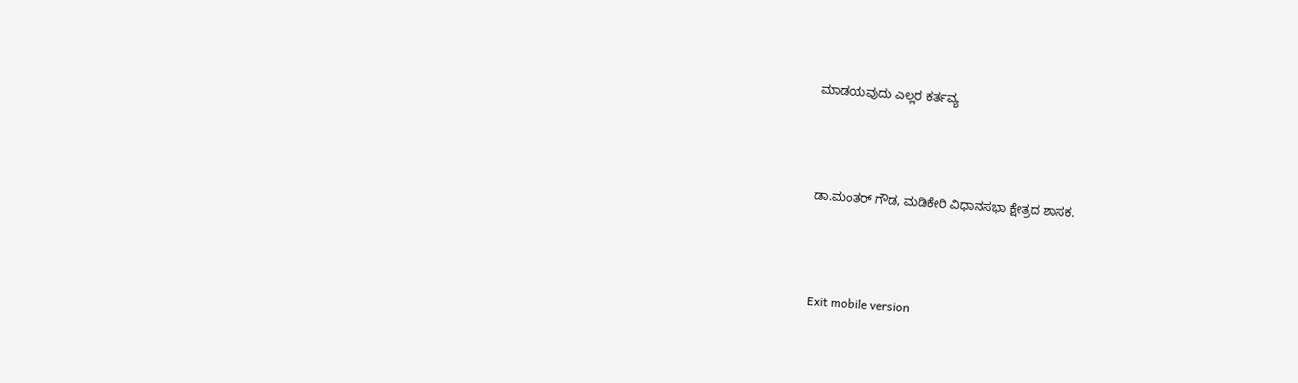ಮಾಡಯವುದು ಎಲ್ಲರ ಕರ್ತವ್ಯ



ಡಾ.ಮಂತರ್ ಗೌಡ, ಮಡಿಕೇರಿ ವಿಧಾನಸಭಾ ಕ್ಷೇತ್ರದ ಶಾಸಕ.



Exit mobile version